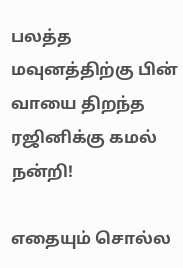பலத்த மவுனத்திற்கு பின் வாயை திறந்த ரஜினிக்கு கமல் நன்றி!

எதையும் சொல்ல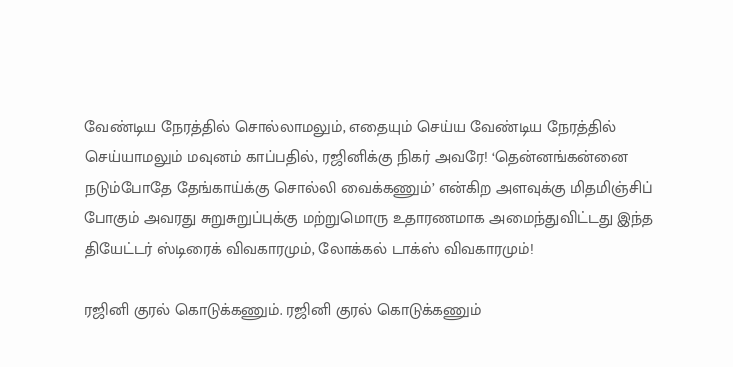வேண்டிய நேரத்தில் சொல்லாமலும், எதையும் செய்ய வேண்டிய நேரத்தில் செய்யாமலும் மவுனம் காப்பதில், ரஜினிக்கு நிகர் அவரே! ‘தென்னங்கன்னை நடும்போதே தேங்காய்க்கு சொல்லி வைக்கணும்’ என்கிற அளவுக்கு மிதமிஞ்சிப் போகும் அவரது சுறுசுறுப்புக்கு மற்றுமொரு உதாரணமாக அமைந்துவிட்டது இந்த தியேட்டர் ஸ்டிரைக் விவகாரமும், லோக்கல் டாக்ஸ் விவகாரமும்!

ரஜினி குரல் கொடுக்கணும். ரஜினி குரல் கொடுக்கணும்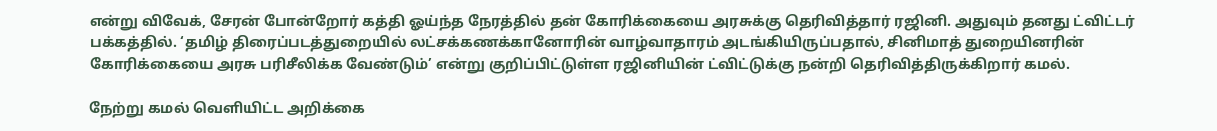என்று விவேக், சேரன் போன்றோர் கத்தி ஓய்ந்த நேரத்தில் தன் கோரிக்கையை அரசுக்கு தெரிவித்தார் ரஜினி. அதுவும் தனது ட்விட்டர் பக்கத்தில். ‘தமிழ் திரைப்படத்துறையில் லட்சக்கணக்கானோரின் வாழ்வாதாரம் அடங்கியிருப்பதால், சினிமாத் துறையினரின் கோரிக்கையை அரசு பரிசீலிக்க வேண்டும்’ என்று குறிப்பிட்டுள்ள ரஜினியின் ட்விட்டுக்கு நன்றி தெரிவித்திருக்கிறார் கமல்.

நேற்று கமல் வெளியிட்ட அறிக்கை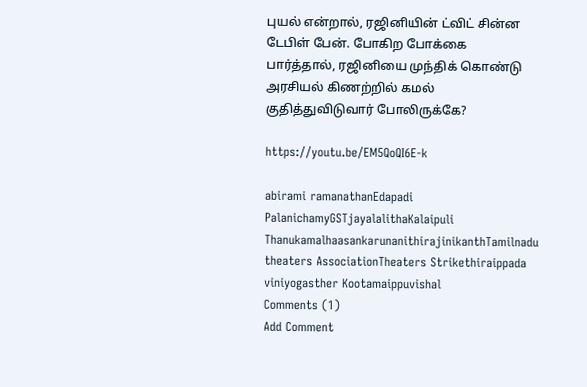புயல் என்றால், ரஜினியின் ட்விட் சின்ன டேபிள் பேன். போகிற போக்கை பார்த்தால், ரஜினியை முந்திக் கொண்டு அரசியல் கிணற்றில் கமல் குதித்துவிடுவார் போலிருக்கே?

https://youtu.be/EM5QoQI6E-k

abirami ramanathanEdapadi PalanichamyGSTjayalalithaKalaipuli ThanukamalhaasankarunanithirajinikanthTamilnadu theaters AssociationTheaters Strikethiraippada viniyogasther Kootamaippuvishal
Comments (1)
Add Comment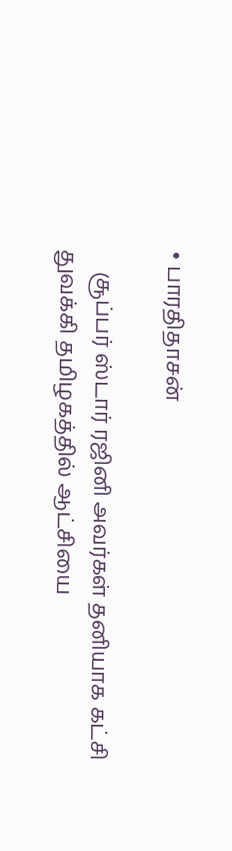• பாரதிதாசன்

    சூப்பர் ஸ்டார் ரஜினி அவர்கள் தனியாக கட்சி துவக்கி தமிழகத்தில் ஆட்சியை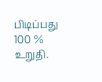பிடிப்பது 100 % உறுதி.